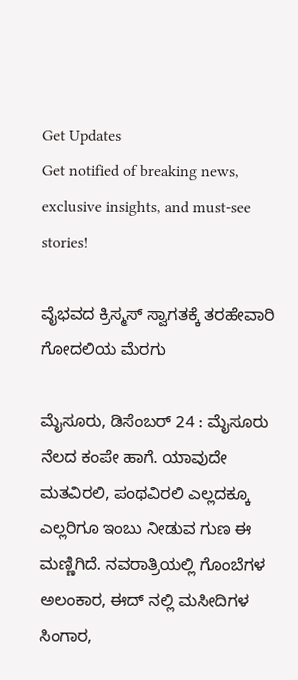Get Updates
Get notified of breaking news, exclusive insights, and must-see stories!

ವೈಭವದ ಕ್ರಿಸ್ಮಸ್ ಸ್ವಾಗತಕ್ಕೆ ತರಹೇವಾರಿ ಗೋದಲಿಯ ಮೆರಗು

ಮೈಸೂರು, ಡಿಸೆಂಬರ್ 24 : ಮೈಸೂರು ನೆಲದ ಕಂಪೇ ಹಾಗೆ. ಯಾವುದೇ ಮತವಿರಲಿ, ಪಂಥವಿರಲಿ ಎಲ್ಲದಕ್ಕೂ ಎಲ್ಲರಿಗೂ ಇಂಬು ನೀಡುವ ಗುಣ ಈ ಮಣ್ಣಿಗಿದೆ. ನವರಾತ್ರಿಯಲ್ಲಿ ಗೊಂಬೆಗಳ ಅಲಂಕಾರ, ಈದ್ ನಲ್ಲಿ ಮಸೀದಿಗಳ ಸಿಂಗಾರ,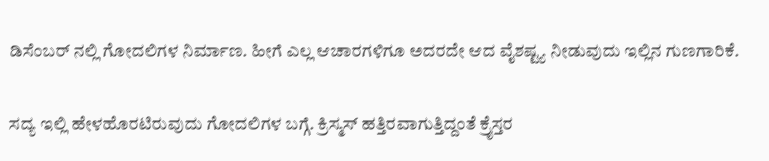ಡಿಸೆಂಬರ್ ನಲ್ಲಿ ಗೋದಲಿಗಳ ನಿರ್ಮಾಣ. ಹೀಗೆ ಎಲ್ಲ ಆಚಾರಗಳಿಗೂ ಅದರದೇ ಆದ ವೈಶಷ್ಟ್ಯ ನೀಡುವುದು ಇಲ್ಲಿನ ಗುಣಗಾರಿಕೆ.

ಸದ್ಯ ಇಲ್ಲಿ ಹೇಳಹೊರಟಿರುವುದು ಗೋದಲಿಗಳ ಬಗ್ಗೆ. ಕ್ರಿಸ್ಮಸ್ ಹತ್ತಿರವಾಗುತ್ತಿದ್ದಂತೆ ಕ್ರೈಸ್ತರ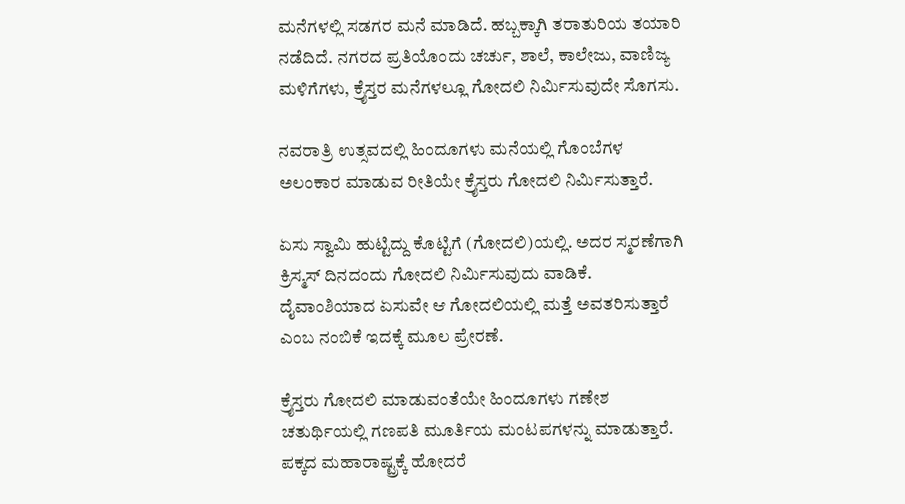ಮನೆಗಳಲ್ಲಿ ಸಡಗರ ಮನೆ ಮಾಡಿದೆ. ಹಬ್ಬಕ್ಕಾಗಿ ತರಾತುರಿಯ ತಯಾರಿ ನಡೆದಿದೆ. ನಗರದ ಪ್ರತಿಯೊಂದು ಚರ್ಚು, ಶಾಲೆ, ಕಾಲೇಜು, ವಾಣಿಜ್ಯ ಮಳಿಗೆಗಳು, ಕ್ರೈಸ್ತರ ಮನೆಗಳಲ್ಲೂ ಗೋದಲಿ ನಿರ್ಮಿಸುವುದೇ ಸೊಗಸು.

ನವರಾತ್ರಿ ಉತ್ಸವದಲ್ಲಿ ಹಿಂದೂಗಳು ಮನೆಯಲ್ಲಿ ಗೊಂಬೆಗಳ ಅಲಂಕಾರ ಮಾಡುವ ರೀತಿಯೇ ಕ್ರೈಸ್ತರು ಗೋದಲಿ ನಿರ್ಮಿಸುತ್ತಾರೆ.

ಏಸು ಸ್ವಾಮಿ ಹುಟ್ಟಿದ್ದು ಕೊಟ್ಟಿಗೆ (ಗೋದಲಿ)ಯಲ್ಲಿ. ಅದರ ಸ್ಮರಣೆಗಾಗಿ ಕ್ರಿಸ್ಮಸ್ ದಿನದಂದು ಗೋದಲಿ ನಿರ್ಮಿಸುವುದು ವಾಡಿಕೆ. ದೈವಾಂಶಿಯಾದ ಏಸುವೇ ಆ ಗೋದಲಿಯಲ್ಲಿ ಮತ್ತೆ ಅವತರಿಸುತ್ತಾರೆ ಎಂಬ ನಂಬಿಕೆ ಇದಕ್ಕೆ ಮೂಲ ಪ್ರೇರಣೆ.

ಕ್ರೈಸ್ತರು ಗೋದಲಿ ಮಾಡುವಂತೆಯೇ ಹಿಂದೂಗಳು ಗಣೇಶ ಚತುರ್ಥಿಯಲ್ಲಿ ಗಣಪತಿ ಮೂರ್ತಿಯ ಮಂಟಪಗಳನ್ನು ಮಾಡುತ್ತಾರೆ. ಪಕ್ಕದ ಮಹಾರಾಷ್ಟ್ರಕ್ಕೆ ಹೋದರೆ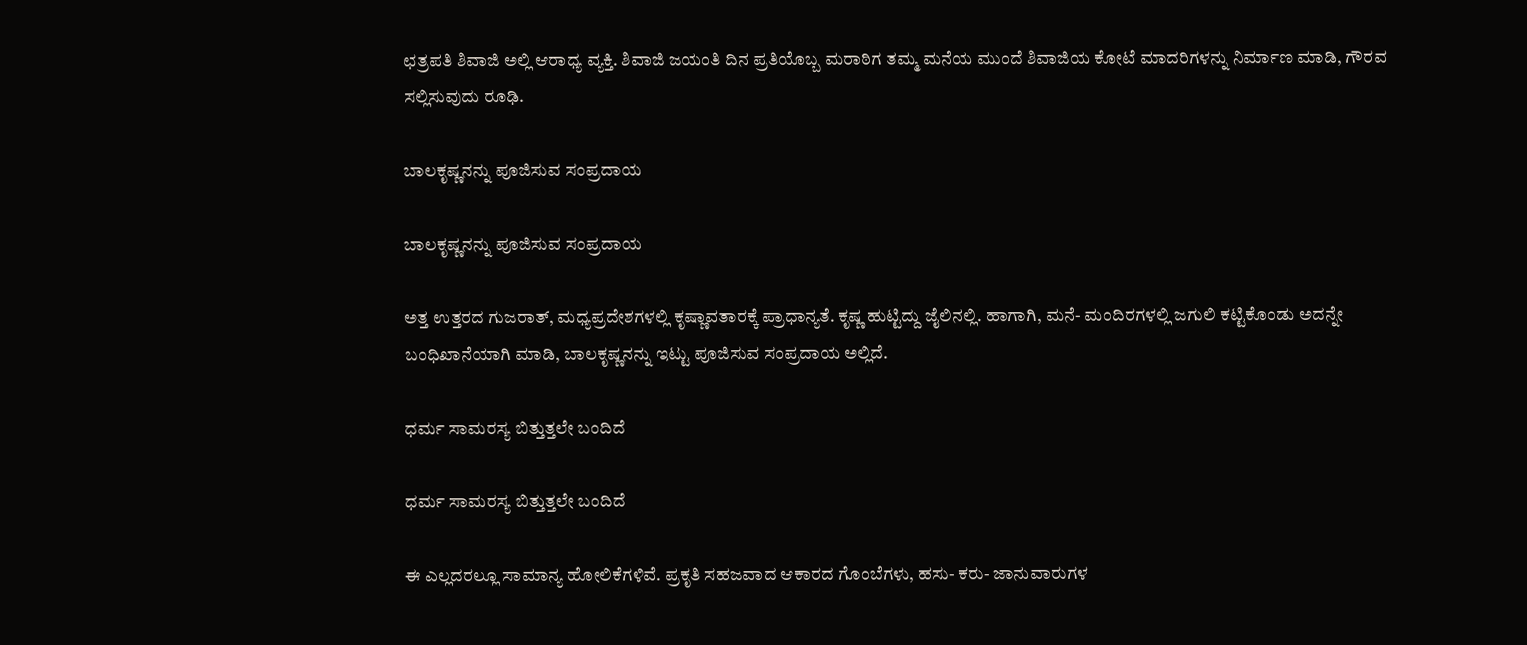ಛತ್ರಪತಿ ಶಿವಾಜಿ ಅಲ್ಲಿ ಆರಾಧ್ಯ ವ್ಯಕ್ತಿ. ಶಿವಾಜಿ ಜಯಂತಿ ದಿನ ಪ್ರತಿಯೊಬ್ಬ ಮರಾಠಿಗ ತಮ್ಮ ಮನೆಯ ಮುಂದೆ ಶಿವಾಜಿಯ ಕೋಟೆ ಮಾದರಿಗಳನ್ನು ನಿರ್ಮಾಣ ಮಾಡಿ, ಗೌರವ ಸಲ್ಲಿಸುವುದು ರೂಢಿ.

ಬಾಲಕೃಷ್ಣನನ್ನು ಪೂಜಿಸುವ ಸಂಪ್ರದಾಯ

ಬಾಲಕೃಷ್ಣನನ್ನು ಪೂಜಿಸುವ ಸಂಪ್ರದಾಯ

ಅತ್ತ ಉತ್ತರದ ಗುಜರಾತ್, ಮಧ್ಯಪ್ರದೇಶಗಳಲ್ಲಿ ಕೃಷ್ಣಾವತಾರಕ್ಕೆ ಪ್ರಾಧಾನ್ಯತೆ. ಕೃಷ್ಣ ಹುಟ್ಟಿದ್ದು ಜೈಲಿನಲ್ಲಿ. ಹಾಗಾಗಿ, ಮನೆ- ಮಂದಿರಗಳಲ್ಲಿ ಜಗುಲಿ ಕಟ್ಟಿಕೊಂಡು ಅದನ್ನೇ ಬಂಧಿಖಾನೆಯಾಗಿ ಮಾಡಿ, ಬಾಲಕೃಷ್ಣನನ್ನು ಇಟ್ಟು ಪೂಜಿಸುವ ಸಂಪ್ರದಾಯ ಅಲ್ಲಿದೆ.

ಧರ್ಮ ಸಾಮರಸ್ಯ ಬಿತ್ತುತ್ತಲೇ ಬಂದಿದೆ

ಧರ್ಮ ಸಾಮರಸ್ಯ ಬಿತ್ತುತ್ತಲೇ ಬಂದಿದೆ

ಈ ಎಲ್ಲದರಲ್ಲೂ ಸಾಮಾನ್ಯ ಹೋಲಿಕೆಗಳಿವೆ. ಪ್ರಕೃತಿ ಸಹಜವಾದ ಆಕಾರದ ಗೊಂಬೆಗಳು, ಹಸು- ಕರು- ಜಾನುವಾರುಗಳ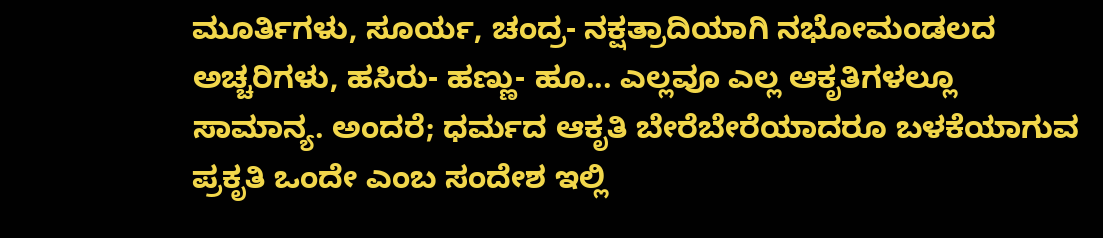ಮೂರ್ತಿಗಳು, ಸೂರ್ಯ, ಚಂದ್ರ- ನಕ್ಷತ್ರಾದಿಯಾಗಿ ನಭೋಮಂಡಲದ ಅಚ್ಚರಿಗಳು, ಹಸಿರು- ಹಣ್ಣು- ಹೂ... ಎಲ್ಲವೂ ಎಲ್ಲ ಆಕೃತಿಗಳಲ್ಲೂ ಸಾಮಾನ್ಯ. ಅಂದರೆ; ಧರ್ಮದ ಆಕೃತಿ ಬೇರೆಬೇರೆಯಾದರೂ ಬಳಕೆಯಾಗುವ ಪ್ರಕೃತಿ ಒಂದೇ ಎಂಬ ಸಂದೇಶ ಇಲ್ಲಿ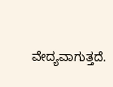ವೇದ್ಯವಾಗುತ್ತದೆ.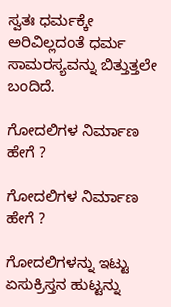ಸ್ವತಃ ಧರ್ಮಕ್ಕೇ ಅರಿವಿಲ್ಲದಂತೆ ಧರ್ಮ ಸಾಮರಸ್ಯವನ್ನು ಬಿತ್ತುತ್ತಲೇ ಬಂದಿದೆ.

ಗೋದಲಿಗಳ ನಿರ್ಮಾಣ ಹೇಗೆ ?

ಗೋದಲಿಗಳ ನಿರ್ಮಾಣ ಹೇಗೆ ?

ಗೋದಲಿಗಳನ್ನು ಇಟ್ಟು ಏಸುಕ್ರಿಸ್ತನ ಹುಟ್ಟನ್ನು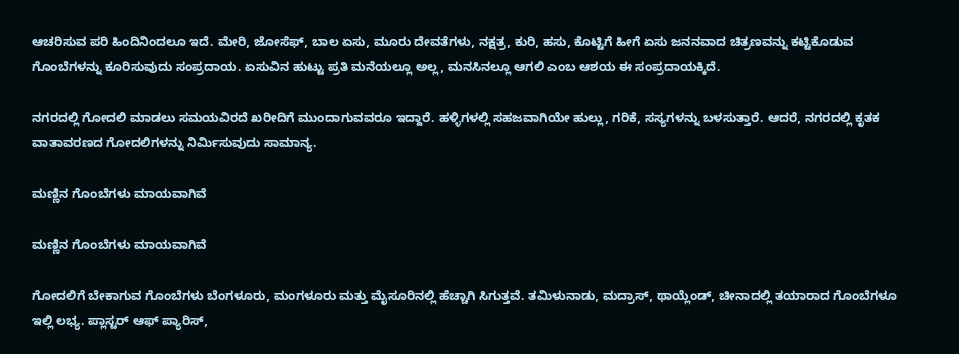ಆಚರಿಸುವ ಪರಿ ಹಿಂದಿನಿಂದಲೂ ಇದೆ. ಮೇರಿ, ಜೋಸೆಫ್, ಬಾಲ ಏಸು, ಮೂರು ದೇವತೆಗಳು, ನಕ್ಷತ್ರ, ಕುರಿ, ಹಸು, ಕೊಟ್ಟಿಗೆ ಹೀಗೆ ಏಸು ಜನನವಾದ ಚಿತ್ರಣವನ್ನು ಕಟ್ಟಿಕೊಡುವ ಗೊಂಬೆಗಳನ್ನು ಕೂರಿಸುವುದು ಸಂಪ್ರದಾಯ. ಏಸುವಿನ ಹುಟ್ಟು ಪ್ರತಿ ಮನೆಯಲ್ಲೂ ಅಲ್ಲ, ಮನಸಿನಲ್ಲೂ ಆಗಲಿ ಎಂಬ ಆಶಯ ಈ ಸಂಪ್ರದಾಯಕ್ಕಿದೆ.

ನಗರದಲ್ಲಿ ಗೋದಲಿ ಮಾಡಲು ಸಮಯವಿರದೆ ಖರೀದಿಗೆ ಮುಂದಾಗುವವರೂ ಇದ್ದಾರೆ. ಹಳ್ಳಿಗಳಲ್ಲಿ ಸಹಜವಾಗಿಯೇ ಹುಲ್ಲು, ಗರಿಕೆ, ಸಸ್ಯಗಳನ್ನು ಬಳಸುತ್ತಾರೆ. ಆದರೆ, ನಗರದಲ್ಲಿ ಕೃತಕ ವಾತಾವರಣದ ಗೋದಲಿಗಳನ್ನು ನಿರ್ಮಿಸುವುದು ಸಾಮಾನ್ಯ.

ಮಣ್ಣಿನ ಗೊಂಬೆಗಳು ಮಾಯವಾಗಿವೆ

ಮಣ್ಣಿನ ಗೊಂಬೆಗಳು ಮಾಯವಾಗಿವೆ

ಗೋದಲಿಗೆ ಬೇಕಾಗುವ ಗೊಂಬೆಗಳು ಬೆಂಗಳೂರು, ಮಂಗಳೂರು ಮತ್ತು ಮೈಸೂರಿನಲ್ಲಿ ಹೆಚ್ಚಾಗಿ ಸಿಗುತ್ತವೆ. ತಮಿಳುನಾಡು, ಮದ್ರಾಸ್, ಥಾಯ್ಲೆಂಡ್, ಚೀನಾದಲ್ಲಿ ತಯಾರಾದ ಗೊಂಬೆಗಳೂ ಇಲ್ಲಿ ಲಭ್ಯ. ಪ್ಲಾಸ್ಟರ್ ಆಫ್ ಪ್ಯಾರಿಸ್,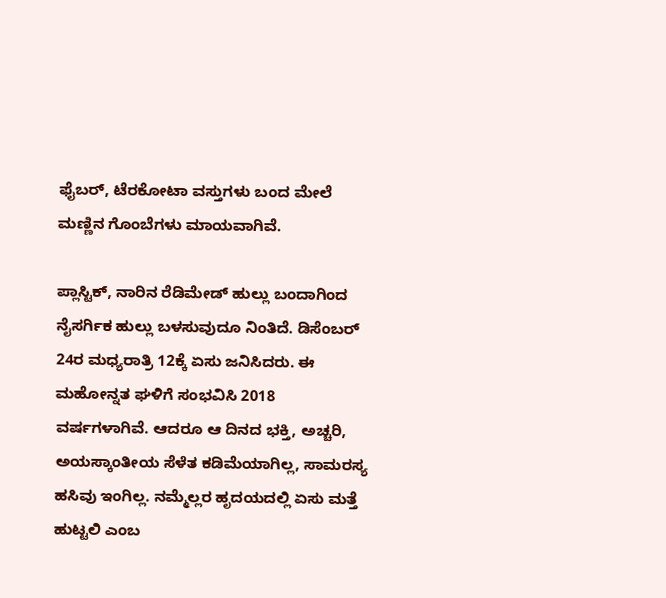ಫೈಬರ್, ಟೆರಕೋಟಾ ವಸ್ತುಗಳು ಬಂದ ಮೇಲೆ ಮಣ್ಣಿನ ಗೊಂಬೆಗಳು ಮಾಯವಾಗಿವೆ.

ಪ್ಲಾಸ್ಟಿಕ್, ನಾರಿನ ರೆಡಿಮೇಡ್ ಹುಲ್ಲು ಬಂದಾಗಿಂದ ನೈಸರ್ಗಿಕ ಹುಲ್ಲು ಬಳಸುವುದೂ ನಿಂತಿದೆ. ಡಿಸೆಂಬರ್ 24ರ ಮಧ್ಯರಾತ್ರಿ 12ಕ್ಕೆ ಏಸು ಜನಿಸಿದರು. ಈ ಮಹೋನ್ನತ ಘಳಿಗೆ ಸಂಭವಿಸಿ 2018 ವರ್ಷಗಳಾಗಿವೆ. ಆದರೂ ಆ ದಿನದ ಭಕ್ತಿ, ಅಚ್ಚರಿ, ಅಯಸ್ಕಾಂತೀಯ ಸೆಳೆತ ಕಡಿಮೆಯಾಗಿಲ್ಲ, ಸಾಮರಸ್ಯ ಹಸಿವು ಇಂಗಿಲ್ಲ. ನಮ್ಮೆಲ್ಲರ ಹೃದಯದಲ್ಲಿ ಏಸು ಮತ್ತೆ ಹುಟ್ಟಲಿ ಎಂಬ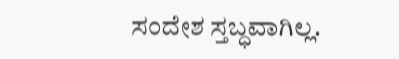ಸಂದೇಶ ಸ್ತಬ್ಧವಾಗಿಲ್ಲ.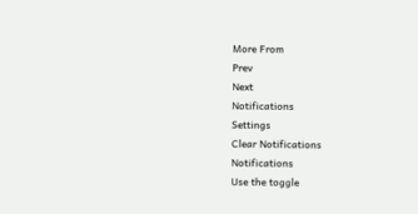More From
Prev
Next
Notifications
Settings
Clear Notifications
Notifications
Use the toggle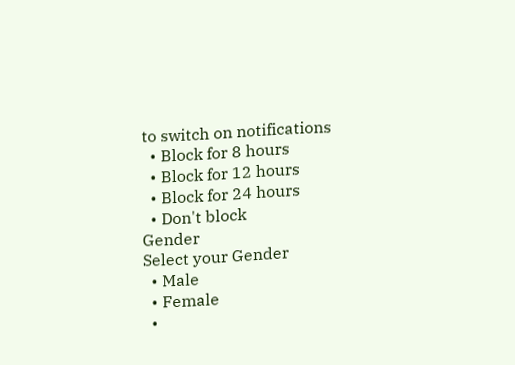to switch on notifications
  • Block for 8 hours
  • Block for 12 hours
  • Block for 24 hours
  • Don't block
Gender
Select your Gender
  • Male
  • Female
  •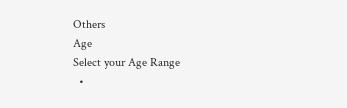Others
Age
Select your Age Range
  •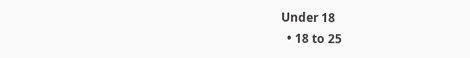Under 18
  • 18 to 25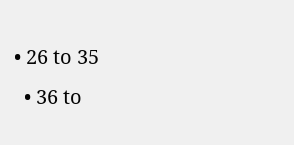• 26 to 35
  • 36 to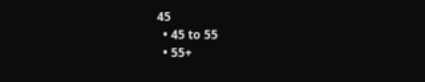45
  • 45 to 55
  • 55+